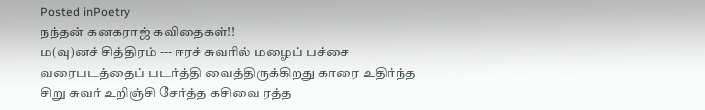Posted inPoetry
நந்தன் கனகராஜ் கவிதைகள்!!
ம(வு)னச் சித்திரம் --- ஈரச் சுவரில் மழைப் பச்சை வரைபடத்தைப் படர்த்தி வைத்திருக்கிறது காரை உதிர்ந்த சிறு சுவர் உறிஞ்சி சேர்த்த கசிவை ரத்த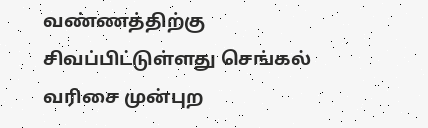வண்ணத்திற்கு சிவப்பிட்டுள்ளது செங்கல் வரிசை முன்புற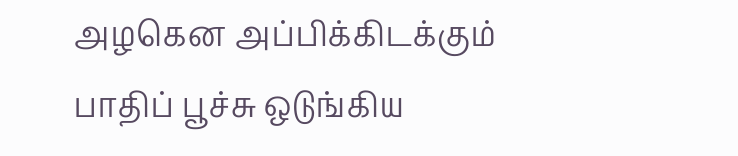அழகென அப்பிக்கிடக்கும் பாதிப் பூச்சு ஒடுங்கிய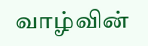வாழ்வின்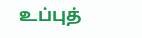உப்புத்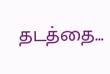தடத்தை…